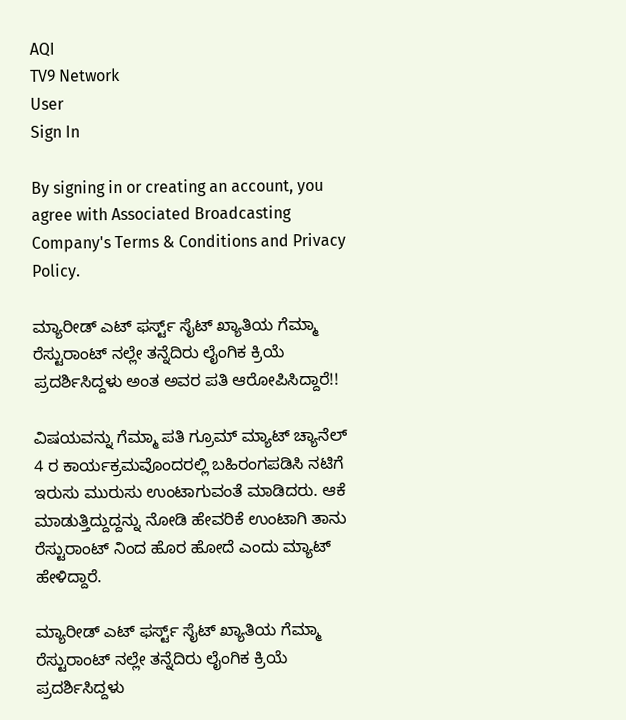AQI
TV9 Network
User
Sign In

By signing in or creating an account, you agree with Associated Broadcasting Company's Terms & Conditions and Privacy Policy.

ಮ್ಯಾರೀಡ್ ಎಟ್ ಫರ್ಸ್ಟ್ ಸೈಟ್ ಖ್ಯಾತಿಯ ಗೆಮ್ಮಾ ರೆಸ್ಟುರಾಂಟ್ ನಲ್ಲೇ ತನ್ನೆದಿರು ಲೈಂಗಿಕ ಕ್ರಿಯೆ ಪ್ರದರ್ಶಿಸಿದ್ದಳು ಅಂತ ಅವರ ಪತಿ ಆರೋಪಿಸಿದ್ದಾರೆ!!

ವಿಷಯವನ್ನು ಗೆಮ್ಮಾ ಪತಿ ಗ್ರೂಮ್ ಮ್ಯಾಟ್ ಚ್ಯಾನೆಲ್ 4 ರ ಕಾರ್ಯಕ್ರಮವೊಂದರಲ್ಲಿ ಬಹಿರಂಗಪಡಿಸಿ ನಟಿಗೆ ಇರುಸು ಮುರುಸು ಉಂಟಾಗುವಂತೆ ಮಾಡಿದರು. ಆಕೆ ಮಾಡುತ್ತಿದ್ದುದ್ದನ್ನು ನೋಡಿ ಹೇವರಿಕೆ ಉಂಟಾಗಿ ತಾನು ರೆಸ್ಟುರಾಂಟ್ ನಿಂದ ಹೊರ ಹೋದೆ ಎಂದು ಮ್ಯಾಟ್ ಹೇಳಿದ್ದಾರೆ.

ಮ್ಯಾರೀಡ್ ಎಟ್ ಫರ್ಸ್ಟ್ ಸೈಟ್ ಖ್ಯಾತಿಯ ಗೆಮ್ಮಾ ರೆಸ್ಟುರಾಂಟ್ ನಲ್ಲೇ ತನ್ನೆದಿರು ಲೈಂಗಿಕ ಕ್ರಿಯೆ ಪ್ರದರ್ಶಿಸಿದ್ದಳು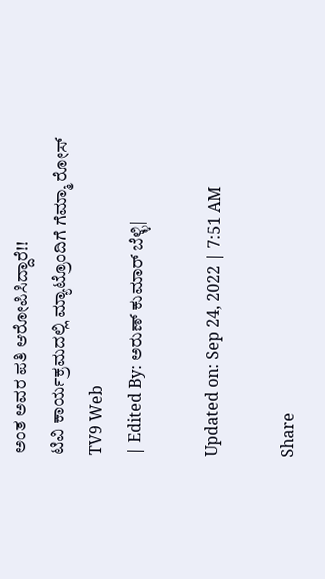ಅಂತ ಅವರ ಪತಿ ಆರೋಪಿಸಿದ್ದಾರೆ!!
ಟಿವಿ ಕಾರ್ಯಕ್ರಮದಲ್ಲಿ ಮ್ಯಾಟ್ರೊಂದಿಗೆ ಗೆಮ್ಮಾ ರೋಸ್
TV9 Web
| Edited By: ಅರುಣ್ ಕುಮಾರ್ ಬೆಳ್ಳಿ|

Updated on: Sep 24, 2022 | 7:51 AM

Share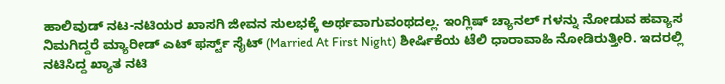ಹಾಲಿವುಡ್ ನಟ-ನಟಿಯರ ಖಾಸಗಿ ಜೀವನ ಸುಲಭಕ್ಕೆ ಅರ್ಥವಾಗುವಂಥದಲ್ಲ. ಇಂಗ್ಲಿಷ್ ಚ್ಯಾನಲ್ ಗಳನ್ನು ನೋಡುವ ಹವ್ಯಾಸ ನಿಮಗಿದ್ದರೆ ಮ್ಯಾರೀಡ್ ಎಟ್ ಫರ್ಸ್ಟ್ ಸೈಟ್ (Married At First Night) ಶೀರ್ಷಿಕೆಯ ಟೆಲಿ ಧಾರಾವಾಹಿ ನೋಡಿರುತ್ತೀರಿ. ಇದರಲ್ಲಿ ನಟಿಸಿದ್ದ ಖ್ಯಾತ ನಟಿ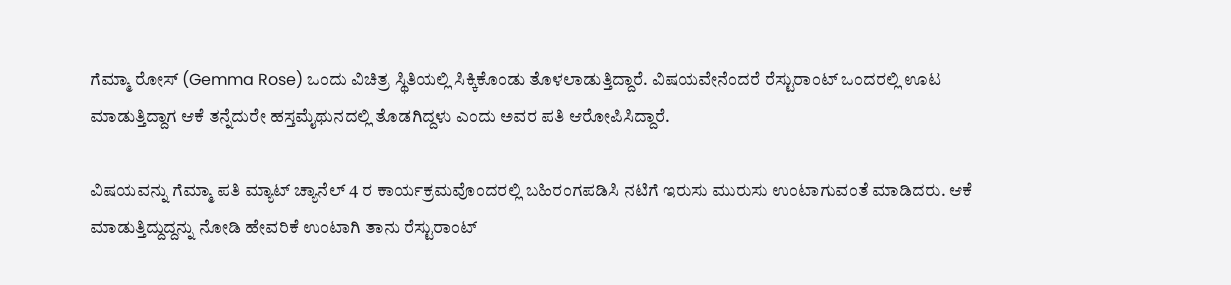ಗೆಮ್ಮಾ ರೋಸ್ (Gemma Rose) ಒಂದು ವಿಚಿತ್ರ ಸ್ಥಿತಿಯಲ್ಲಿ ಸಿಕ್ಕಿಕೊಂಡು ತೊಳಲಾಡುತ್ತಿದ್ದಾರೆ. ವಿಷಯವೇನೆಂದರೆ ರೆಸ್ಟುರಾಂಟ್ ಒಂದರಲ್ಲಿ ಊಟ ಮಾಡುತ್ತಿದ್ದಾಗ ಆಕೆ ತನ್ನೆದುರೇ ಹಸ್ತಮೈಥುನದಲ್ಲಿ ತೊಡಗಿದ್ದಳು ಎಂದು ಅವರ ಪತಿ ಆರೋಪಿಸಿದ್ದಾರೆ.

ವಿಷಯವನ್ನು ಗೆಮ್ಮಾ ಪತಿ ಮ್ಯಾಟ್ ಚ್ಯಾನೆಲ್ 4 ರ ಕಾರ್ಯಕ್ರಮವೊಂದರಲ್ಲಿ ಬಹಿರಂಗಪಡಿಸಿ ನಟಿಗೆ ಇರುಸು ಮುರುಸು ಉಂಟಾಗುವಂತೆ ಮಾಡಿದರು. ಆಕೆ ಮಾಡುತ್ತಿದ್ದುದ್ದನ್ನು ನೋಡಿ ಹೇವರಿಕೆ ಉಂಟಾಗಿ ತಾನು ರೆಸ್ಟುರಾಂಟ್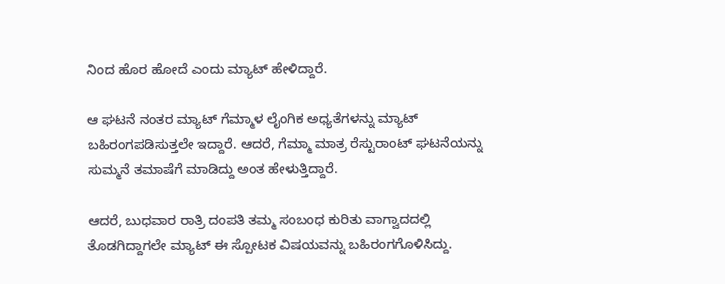ನಿಂದ ಹೊರ ಹೋದೆ ಎಂದು ಮ್ಯಾಟ್ ಹೇಳಿದ್ದಾರೆ.

ಆ ಘಟನೆ ನಂತರ ಮ್ಯಾಟ್ ಗೆಮ್ಮಾಳ ಲೈಂಗಿಕ ಅಧ್ಯತೆಗಳನ್ನು ಮ್ಯಾಟ್ ಬಹಿರಂಗಪಡಿಸುತ್ತಲೇ ಇದ್ದಾರೆ. ಆದರೆ, ಗೆಮ್ಮಾ ಮಾತ್ರ ರೆಸ್ಟುರಾಂಟ್ ಘಟನೆಯನ್ನು ಸುಮ್ಮನೆ ತಮಾಷೆಗೆ ಮಾಡಿದ್ದು ಅಂತ ಹೇಳುತ್ತಿದ್ದಾರೆ.

ಆದರೆ, ಬುಧವಾರ ರಾತ್ರಿ ದಂಪತಿ ತಮ್ಮ ಸಂಬಂಧ ಕುರಿತು ವಾಗ್ವಾದದಲ್ಲಿ ತೊಡಗಿದ್ದಾಗಲೇ ಮ್ಯಾಟ್ ಈ ಸ್ಪೋಟಕ ವಿಷಯವನ್ನು ಬಹಿರಂಗಗೊಳಿಸಿದ್ದು.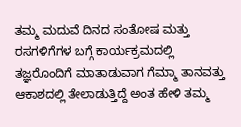ತಮ್ಮ ಮದುವೆ ದಿನದ ಸಂತೋಷ ಮತ್ತು ರಸಗಳಿಗೆಗಳ ಬಗ್ಗೆ ಕಾರ್ಯಕ್ರಮದಲ್ಲಿ ತಜ್ಞರೊಂದಿಗೆ ಮಾತಾಡುವಾಗ ಗೆಮ್ಮಾ ತಾನವತ್ತು ಆಕಾಶದಲ್ಲಿ ತೇಲಾಡುತ್ತಿದ್ದೆ ಅಂತ ಹೇಳಿ ತಮ್ಮ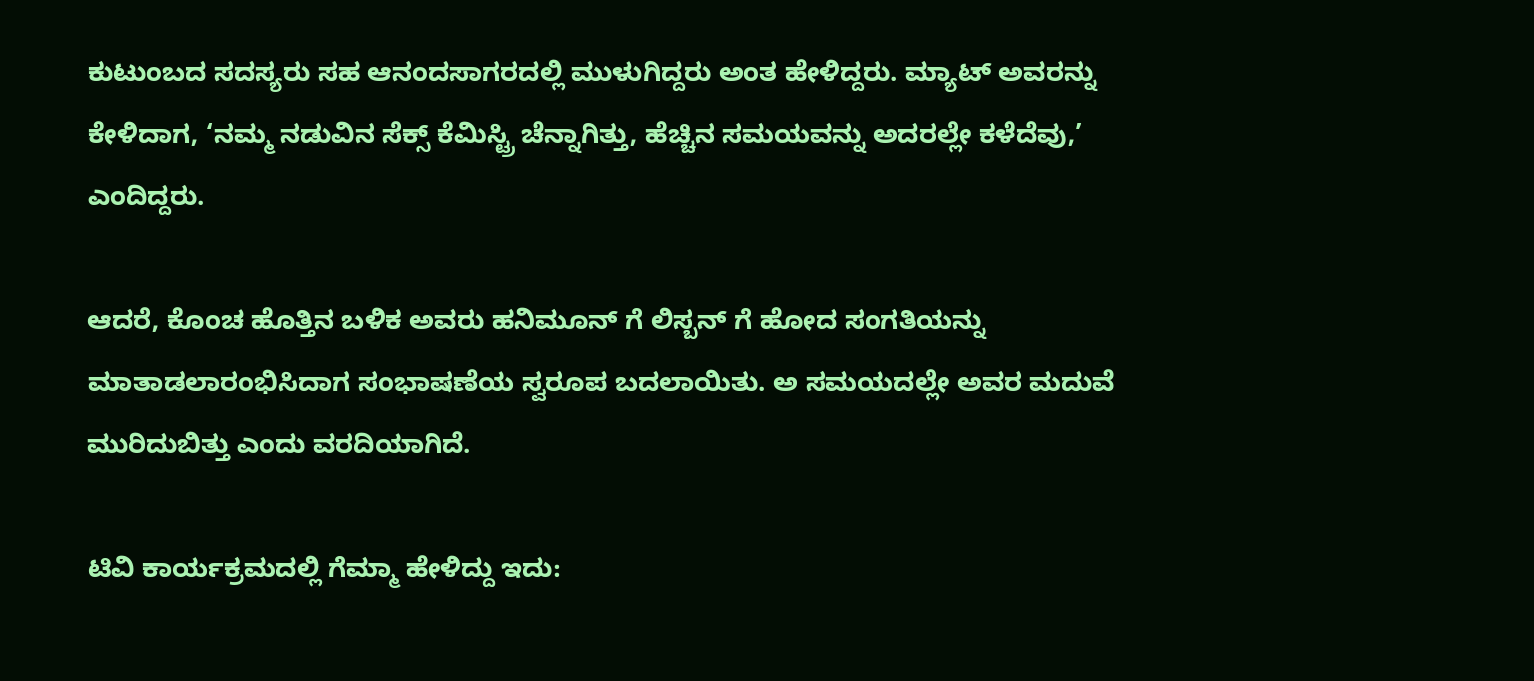ಕುಟುಂಬದ ಸದಸ್ಯರು ಸಹ ಆನಂದಸಾಗರದಲ್ಲಿ ಮುಳುಗಿದ್ದರು ಅಂತ ಹೇಳಿದ್ದರು. ಮ್ಯಾಟ್ ಅವರನ್ನು ಕೇಳಿದಾಗ, ‘ನಮ್ಮ ನಡುವಿನ ಸೆಕ್ಸ್ ಕೆಮಿಸ್ಟ್ರಿ ಚೆನ್ನಾಗಿತ್ತು, ಹೆಚ್ಚಿನ ಸಮಯವನ್ನು ಅದರಲ್ಲೇ ಕಳೆದೆವು,’ ಎಂದಿದ್ದರು.

ಆದರೆ, ಕೊಂಚ ಹೊತ್ತಿನ ಬಳಿಕ ಅವರು ಹನಿಮೂನ್ ಗೆ ಲಿಸ್ಬನ್ ಗೆ ಹೋದ ಸಂಗತಿಯನ್ನು ಮಾತಾಡಲಾರಂಭಿಸಿದಾಗ ಸಂಭಾಷಣೆಯ ಸ್ವರೂಪ ಬದಲಾಯಿತು. ಅ ಸಮಯದಲ್ಲೇ ಅವರ ಮದುವೆ ಮುರಿದುಬಿತ್ತು ಎಂದು ವರದಿಯಾಗಿದೆ.

ಟಿವಿ ಕಾರ್ಯಕ್ರಮದಲ್ಲಿ ಗೆಮ್ಮಾ ಹೇಳಿದ್ದು ಇದು: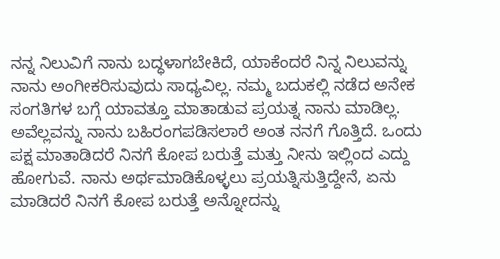ನನ್ನ ನಿಲುವಿಗೆ ನಾನು ಬದ್ಧಳಾಗಬೇಕಿದೆ, ಯಾಕೆಂದರೆ ನಿನ್ನ ನಿಲುವನ್ನು ನಾನು ಅಂಗೀಕರಿಸುವುದು ಸಾಧ್ಯವಿಲ್ಲ. ನಮ್ಮ ಬದುಕಲ್ಲಿ ನಡೆದ ಅನೇಕ ಸಂಗತಿಗಳ ಬಗ್ಗೆ ಯಾವತ್ತೂ ಮಾತಾಡುವ ಪ್ರಯತ್ನ ನಾನು ಮಾಡಿಲ್ಲ. ಅವೆಲ್ಲವನ್ನು ನಾನು ಬಹಿರಂಗಪಡಿಸಲಾರೆ ಅಂತ ನನಗೆ ಗೊತ್ತಿದೆ. ಒಂದು ಪಕ್ಷ ಮಾತಾಡಿದರೆ ನಿನಗೆ ಕೋಪ ಬರುತ್ತೆ ಮತ್ತು ನೀನು ಇಲ್ಲಿಂದ ಎದ್ದು ಹೋಗುವೆ. ನಾನು ಅರ್ಥಮಾಡಿಕೊಳ್ಳಲು ಪ್ರಯತ್ನಿಸುತ್ತಿದ್ದೇನೆ, ಏನು ಮಾಡಿದರೆ ನಿನಗೆ ಕೋಪ ಬರುತ್ತೆ ಅನ್ನೋದನ್ನು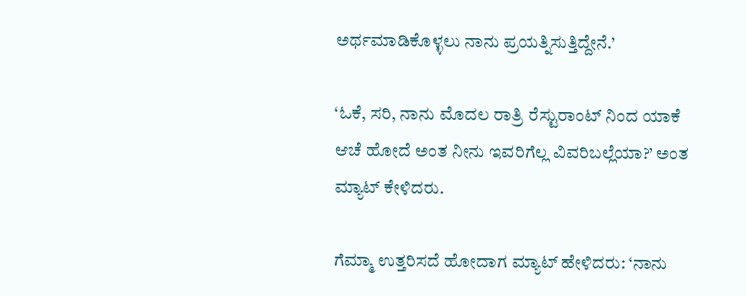ಅರ್ಥಮಾಡಿಕೊಳ್ಳಲು ನಾನು ಪ್ರಯತ್ನಿಸುತ್ತಿದ್ದೇನೆ.’

‘ಓಕೆ, ಸರಿ, ನಾನು ಮೊದಲ ರಾತ್ರಿ ರೆಸ್ಟುರಾಂಟ್ ನಿಂದ ಯಾಕೆ ಆಚೆ ಹೋದೆ ಅಂತ ನೀನು ಇವರಿಗೆಲ್ಲ ವಿವರಿಬಲ್ಲೆಯಾ?’ ಅಂತ ಮ್ಯಾಟ್ ಕೇಳಿದರು.

ಗೆಮ್ಮಾ ಉತ್ತರಿಸದೆ ಹೋದಾಗ ಮ್ಯಾಟ್ ಹೇಳಿದರು: ‘ನಾನು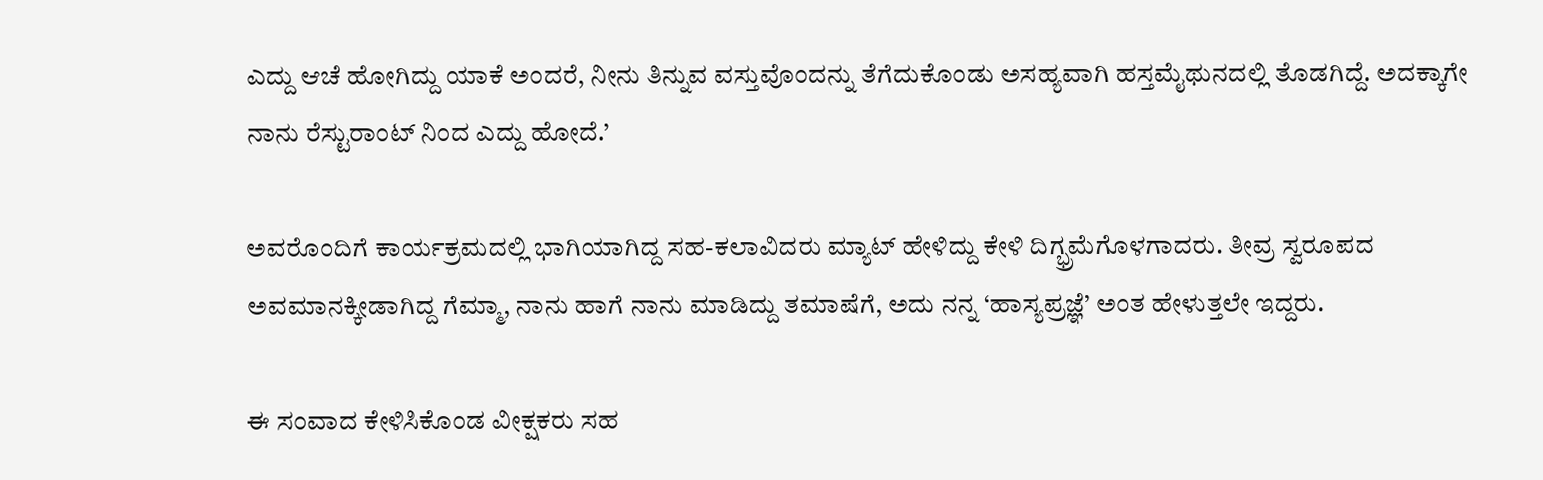ಎದ್ದು ಆಚೆ ಹೋಗಿದ್ದು ಯಾಕೆ ಅಂದರೆ, ನೀನು ತಿನ್ನುವ ವಸ್ತುವೊಂದನ್ನು ತೆಗೆದುಕೊಂಡು ಅಸಹ್ಯವಾಗಿ ಹಸ್ತಮೈಥುನದಲ್ಲಿ ತೊಡಗಿದ್ದೆ. ಅದಕ್ಕಾಗೇ ನಾನು ರೆಸ್ಟುರಾಂಟ್ ನಿಂದ ಎದ್ದು ಹೋದೆ.’

ಅವರೊಂದಿಗೆ ಕಾರ್ಯಕ್ರಮದಲ್ಲಿ ಭಾಗಿಯಾಗಿದ್ದ ಸಹ-ಕಲಾವಿದರು ಮ್ಯಾಟ್ ಹೇಳಿದ್ದು ಕೇಳಿ ದಿಗ್ಭ್ರಮೆಗೊಳಗಾದರು. ತೀವ್ರ ಸ್ವರೂಪದ ಅವಮಾನಕ್ಕೀಡಾಗಿದ್ದ ಗೆಮ್ಮಾ, ನಾನು ಹಾಗೆ ನಾನು ಮಾಡಿದ್ದು ತಮಾಷೆಗೆ, ಅದು ನನ್ನ ‘ಹಾಸ್ಯಪ್ರಜ್ಞೆ’ ಅಂತ ಹೇಳುತ್ತಲೇ ಇದ್ದರು.

ಈ ಸಂವಾದ ಕೇಳಿಸಿಕೊಂಡ ವೀಕ್ಷಕರು ಸಹ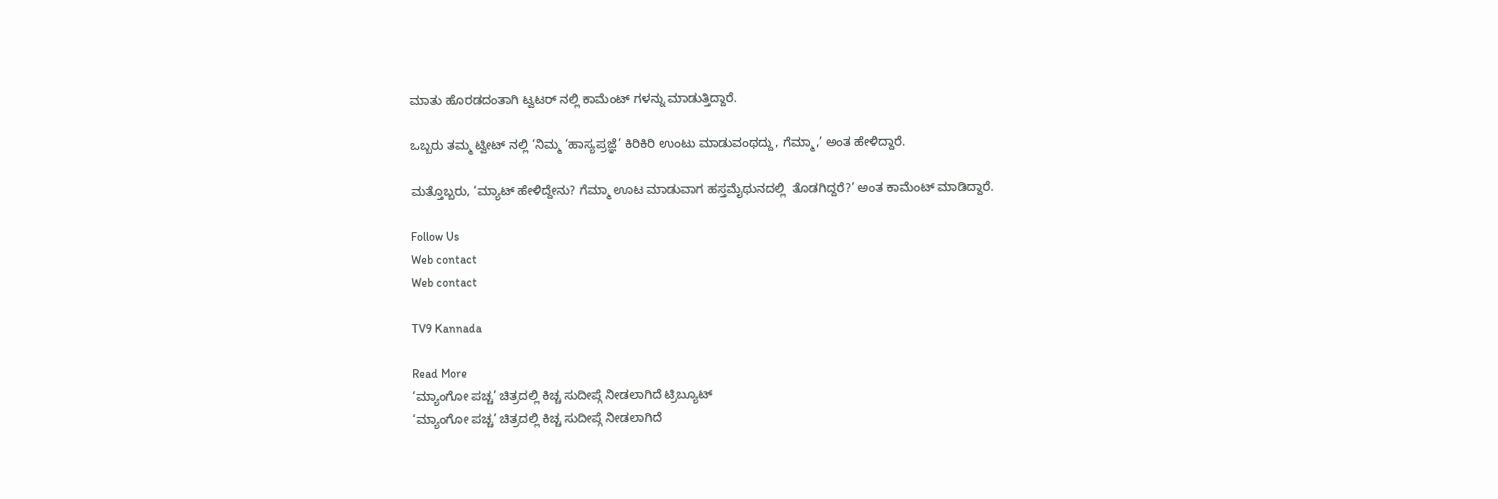ಮಾತು ಹೊರಡದಂತಾಗಿ ಟ್ವಟರ್ ನಲ್ಲಿ ಕಾಮೆಂಟ್ ಗಳನ್ನು ಮಾಡುತ್ತಿದ್ದಾರೆ.

ಒಬ್ಬರು ತಮ್ಮ ಟ್ವೀಟ್ ನಲ್ಲಿ ‘ನಿಮ್ಮ ‘ಹಾಸ್ಯಪ್ರಜ್ಞೆ’ ಕಿರಿಕಿರಿ ಉಂಟು ಮಾಡುವಂಥದ್ದು, ಗೆಮ್ಮಾ,’ ಅಂತ ಹೇಳಿದ್ದಾರೆ.

ಮತ್ತೊಬ್ಬರು, ‘ಮ್ಯಾಟ್ ಹೇಳಿದ್ದೇನು? ಗೆಮ್ಮಾ ಊಟ ಮಾಡುವಾಗ ಹಸ್ತಮೈಥುನದಲ್ಲಿ  ತೊಡಗಿದ್ದರೆ?’ ಅಂತ ಕಾಮೆಂಟ್ ಮಾಡಿದ್ದಾರೆ.

Follow Us
Web contact
Web contact

TV9 Kannada

Read More
‘ಮ್ಯಾಂಗೋ ಪಚ್ಚ’ ಚಿತ್ರದಲ್ಲಿ ಕಿಚ್ಚ ಸುದೀಪ್ಗೆ ನೀಡಲಾಗಿದೆ ಟ್ರಿಬ್ಯೂಟ್
‘ಮ್ಯಾಂಗೋ ಪಚ್ಚ’ ಚಿತ್ರದಲ್ಲಿ ಕಿಚ್ಚ ಸುದೀಪ್ಗೆ ನೀಡಲಾಗಿದೆ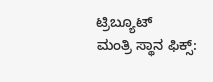ಟ್ರಿಬ್ಯೂಟ್
ಮಂತ್ರಿ ಸ್ಥಾನ ಫಿಕ್ಸ್: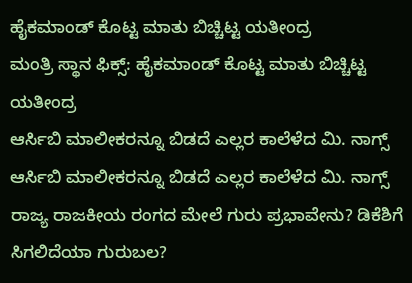ಹೈಕಮಾಂಡ್ ಕೊಟ್ಟ ಮಾತು ಬಿಚ್ಚಿಟ್ಟ ಯತೀಂದ್ರ
ಮಂತ್ರಿ ಸ್ಥಾನ ಫಿಕ್ಸ್: ಹೈಕಮಾಂಡ್ ಕೊಟ್ಟ ಮಾತು ಬಿಚ್ಚಿಟ್ಟ ಯತೀಂದ್ರ
ಆರ್ಸಿಬಿ ಮಾಲೀಕರನ್ನೂ ಬಿಡದೆ ಎಲ್ಲರ ಕಾಲೆಳೆದ ಮಿ. ನಾಗ್ಸ್
ಆರ್ಸಿಬಿ ಮಾಲೀಕರನ್ನೂ ಬಿಡದೆ ಎಲ್ಲರ ಕಾಲೆಳೆದ ಮಿ. ನಾಗ್ಸ್
ರಾಜ್ಯ ರಾಜಕೀಯ ರಂಗದ ಮೇಲೆ ಗುರು ಪ್ರಭಾವೇನು? ಡಿಕೆಶಿಗೆ ಸಿಗಲಿದೆಯಾ ಗುರುಬಲ?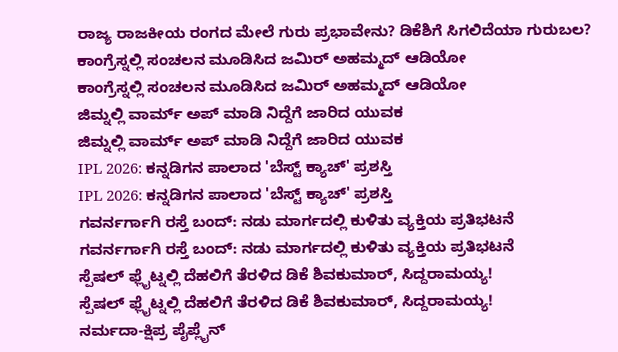ರಾಜ್ಯ ರಾಜಕೀಯ ರಂಗದ ಮೇಲೆ ಗುರು ಪ್ರಭಾವೇನು? ಡಿಕೆಶಿಗೆ ಸಿಗಲಿದೆಯಾ ಗುರುಬಲ?
ಕಾಂಗ್ರೆಸ್ನಲ್ಲಿ ಸಂಚಲನ ಮೂಡಿಸಿದ ಜಮಿರ್ ಅಹಮ್ಮದ್ ಆಡಿಯೋ
ಕಾಂಗ್ರೆಸ್ನಲ್ಲಿ ಸಂಚಲನ ಮೂಡಿಸಿದ ಜಮಿರ್ ಅಹಮ್ಮದ್ ಆಡಿಯೋ
ಜಿಮ್ನಲ್ಲಿ ವಾರ್ಮ್ ಅಪ್ ಮಾಡಿ ನಿದ್ದೆಗೆ ಜಾರಿದ ಯುವಕ
ಜಿಮ್ನಲ್ಲಿ ವಾರ್ಮ್ ಅಪ್ ಮಾಡಿ ನಿದ್ದೆಗೆ ಜಾರಿದ ಯುವಕ
IPL 2026: ಕನ್ನಡಿಗನ ಪಾಲಾದ 'ಬೆಸ್ಟ್ ಕ್ಯಾಚ್' ಪ್ರಶಸ್ತಿ
IPL 2026: ಕನ್ನಡಿಗನ ಪಾಲಾದ 'ಬೆಸ್ಟ್ ಕ್ಯಾಚ್' ಪ್ರಶಸ್ತಿ
ಗವರ್ನರ್ಗಾಗಿ ರಸ್ತೆ ಬಂದ್: ನಡು ಮಾರ್ಗದಲ್ಲಿ ಕುಳಿತು ವ್ಯಕ್ತಿಯ ಪ್ರತಿಭಟನೆ
ಗವರ್ನರ್ಗಾಗಿ ರಸ್ತೆ ಬಂದ್: ನಡು ಮಾರ್ಗದಲ್ಲಿ ಕುಳಿತು ವ್ಯಕ್ತಿಯ ಪ್ರತಿಭಟನೆ
ಸ್ಪೆಷಲ್ ಫ್ಲೈಟ್ನಲ್ಲಿ ದೆಹಲಿಗೆ ತೆರಳಿದ ಡಿಕೆ ಶಿವಕುಮಾರ್, ಸಿದ್ದರಾಮಯ್ಯ!
ಸ್ಪೆಷಲ್ ಫ್ಲೈಟ್ನಲ್ಲಿ ದೆಹಲಿಗೆ ತೆರಳಿದ ಡಿಕೆ ಶಿವಕುಮಾರ್, ಸಿದ್ದರಾಮಯ್ಯ!
ನರ್ಮದಾ-ಕ್ಷಿಪ್ರ ಪೈಪ್ಲೈನ್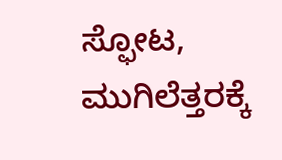ಸ್ಫೋಟ, ಮುಗಿಲೆತ್ತರಕ್ಕೆ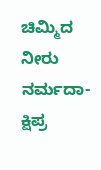ಚಿಮ್ಮಿದ ನೀರು
ನರ್ಮದಾ-ಕ್ಷಿಪ್ರ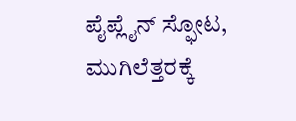ಪೈಪ್ಲೈನ್ ಸ್ಫೋಟ, ಮುಗಿಲೆತ್ತರಕ್ಕೆ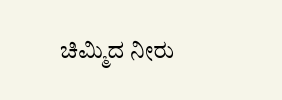ಚಿಮ್ಮಿದ ನೀರು